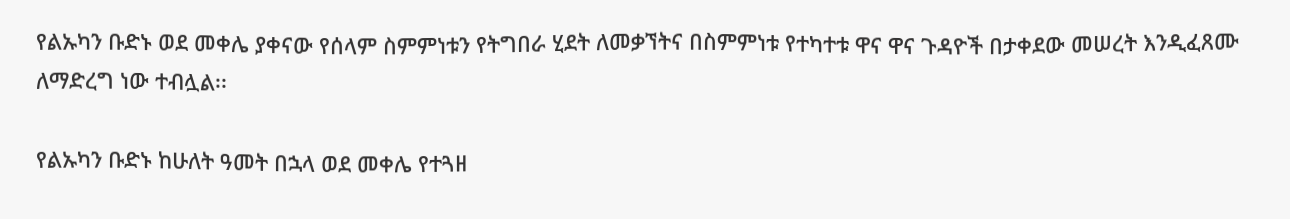የልኡካን ቡድኑ ወደ መቀሌ ያቀናው የሰላም ስምምነቱን የትግበራ ሂደት ለመቃኘትና በስምምነቱ የተካተቱ ዋና ዋና ጉዳዮች በታቀደው መሠረት እንዲፈጸሙ ለማድረግ ነው ተብሏል፡፡

የልኡካን ቡድኑ ከሁለት ዓመት በኋላ ወደ መቀሌ የተጓዘ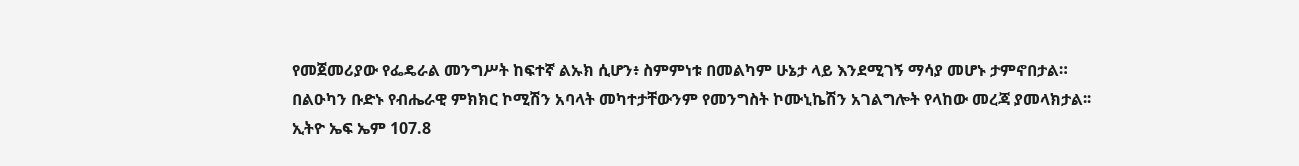የመጀመሪያው የፌዴራል መንግሥት ከፍተኛ ልኡክ ሲሆን፥ ስምምነቱ በመልካም ሁኔታ ላይ እንደሚገኝ ማሳያ መሆኑ ታምኖበታል።
በልዑካን ቡድኑ የብሔራዊ ምክክር ኮሚሽን አባላት መካተታቸውንም የመንግስት ኮሙኒኬሽን አገልግሎት የላከው መረጃ ያመላክታል፡፡
ኢትዮ ኤፍ ኤም 107.8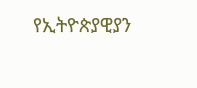የኢትዮጵያዊያን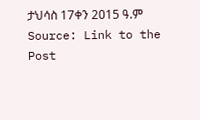ታህሳስ 17ቀን 2015 ዓ.ም
Source: Link to the Post